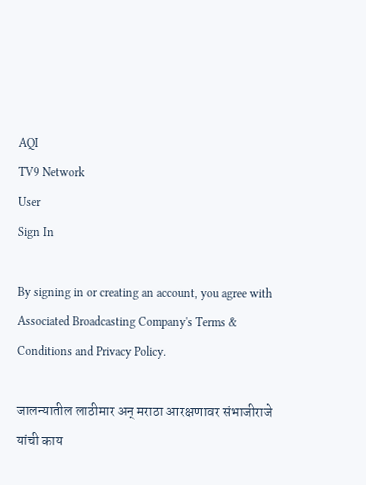AQI
TV9 Network
User
Sign In

By signing in or creating an account, you agree with Associated Broadcasting Company's Terms & Conditions and Privacy Policy.

जालन्यातील लाठीमार अन् मराठा आरक्षणावर संभाजीराजे यांची काय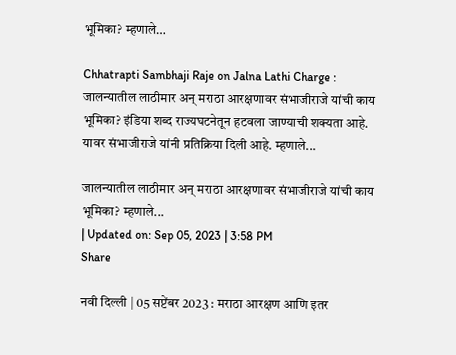भूमिका? म्हणाले…

Chhatrapti Sambhaji Raje on Jalna Lathi Charge : जालन्यातील लाठीमार अन् मराठा आरक्षणावर संभाजीराजे यांची काय भूमिका? इंडिया शब्द राज्यघटनेतून हटवला जाण्याची शक्यता आहे. यावर संभाजीराजे यांनी प्रतिक्रिया दिली आहे. म्हणाले...

जालन्यातील लाठीमार अन् मराठा आरक्षणावर संभाजीराजे यांची काय भूमिका? म्हणाले...
| Updated on: Sep 05, 2023 | 3:58 PM
Share

नवी दिल्ली | 05 सप्टेंबर 2023 : मराठा आरक्षण आणि इतर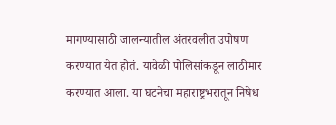मागण्यासाठी जालन्यातील अंतरवलीत उपोषण करण्यात येत होतं. यावेळी पोलिसांकडून लाठीमार करण्यात आला. या घटनेचा महाराष्ट्रभरातून निषेध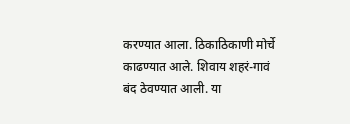करण्यात आला. ठिकाठिकाणी मोर्चे काढण्यात आले. शिवाय शहरं-गावं बंद ठेवण्यात आली. या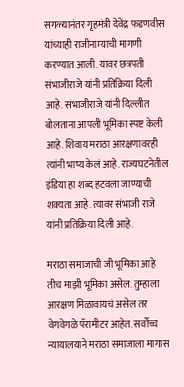सगळ्यानंतर गृहमंत्री देवेंद्र फडणवीस यांच्याही राजीनाम्याची मागणी करण्यात आली. यावर छत्रपती संभाजीराजे यांनी प्रतिक्रिया दिली आहे. संभाजीराजे यांनी दिल्लीत बोलताना आपली भूमिका स्पष्ट केली आहे. शिवाय मराठा आरक्षणावरही त्यांनी भाष्य केलं आहे. राज्यघटनेतील इंडिया हा शब्द हटवला जाण्याची शक्यता आहे. त्यावर संभाजी राजे यांनी प्रतिक्रिया दिली आहे.

मराठा समाजाची जी भूमिका आहे तीच माझी भूमिका असेल. तुम्हाला आरक्षण मिळावायचं असेल तर वेगवेगळे पॅरामीटर आहेत. सर्वोच्च न्यायालयाने मराठा समाजाला मागास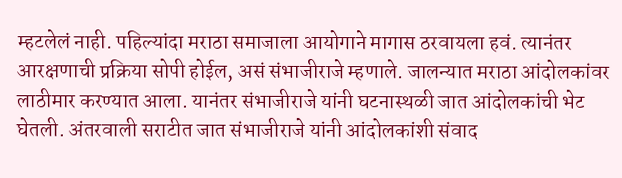म्हटलेलं नाही. पहिल्यांदा मराठा समाजाला आयोगाने मागास ठरवायला हवं. त्यानंतर आरक्षणाची प्रक्रिया सोपी होईल, असं संभाजीराजे म्हणाले. जालन्यात मराठा आंदोलकांवर लाठीमार करण्यात आला. यानंतर संभाजीराजे यांनी घटनास्थळी जात आंदोलकांची भेट घेतली. अंतरवाली सराटीत जात संभाजीराजे यांनी आंदोलकांशी संवाद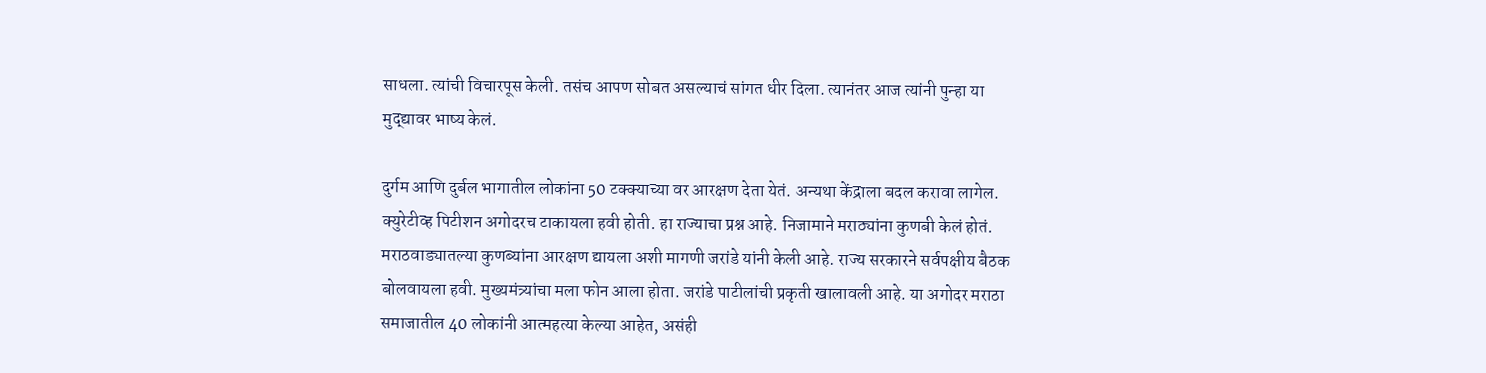साधला. त्यांची विचारपूस केली. तसंच आपण सोबत असल्याचं सांगत धीर दिला. त्यानंतर आज त्यांनी पुन्हा या मुद्द्यावर भाष्य केलं.

दुर्गम आणि दुर्बल भागातील लोकांना 50 टक्क्याच्या वर आरक्षण देता येतं. अन्यथा केंद्राला बदल करावा लागेल. क्युरेटीव्ह पिटीशन अगोदरच टाकायला हवी होती. हा राज्याचा प्रश्न आहे. निजामाने मराठ्यांना कुणबी केलं होतं. मराठवाड्यातल्या कुणब्यांना आरक्षण द्यायला अशी मागणी जरांडे यांनी केली आहे. राज्य सरकारने सर्वपक्षीय बैठक बोलवायला हवी. मुख्यमंत्र्यांचा मला फोन आला होता. जरांडे पाटीलांची प्रकृती खालावली आहे. या अगोदर मराठा समाजातील 40 लोकांनी आत्महत्या केल्या आहेत, असंही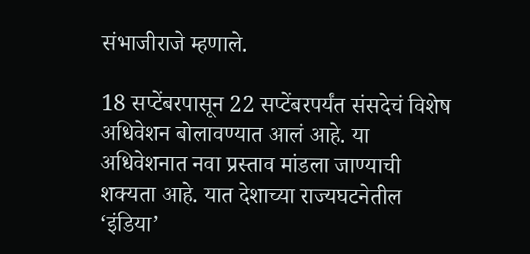संभाजीराजे म्हणाले.

18 सप्टेंबरपासून 22 सप्टेंबरपर्यंत संसदेचं विशेष अधिवेशन बोलावण्यात आलं आहे. या अधिवेशनात नवा प्रस्ताव मांडला जाण्याची शक्यता आहे. यात देशाच्या राज्यघटनेतील ‘इंडिया’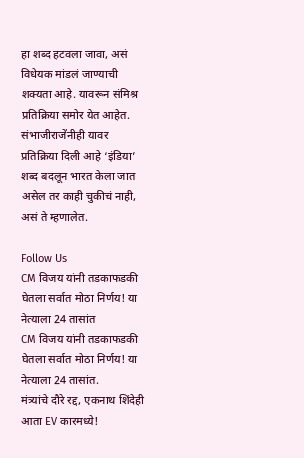हा शब्द हटवला जावा, असं विधेयक मांडलं जाण्याची शक्यता आहे. यावरून संमिश्र प्रतिक्रिया समोर येत आहेत. संभाजीराजेंनीही यावर प्रतिक्रिया दिली आहे ‘इंडिया’ शब्द बदलून भारत केला जात असेल तर काही चुकीचं नाही, असं ते म्हणालेत.

Follow Us
CM विजय यांनी तडकाफडकी घेतला सर्वात मोठा निर्णय! या नेत्याला 24 तासांत
CM विजय यांनी तडकाफडकी घेतला सर्वात मोठा निर्णय! या नेत्याला 24 तासांत.
मंत्र्यांचे दौरे रद्द, एकनाथ शिंदेही आता EV कारमध्ये!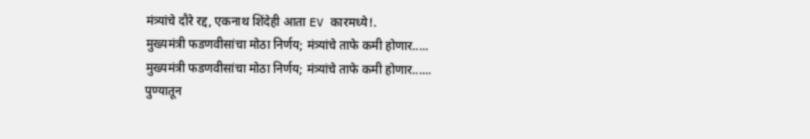मंत्र्यांचे दौरे रद्द, एकनाथ शिंदेही आता EV कारमध्ये!.
मुख्यमंत्री फडणवीसांचा मोठा निर्णय; मंत्र्यांचे ताफे कमी होणार.....
मुख्यमंत्री फडणवीसांचा मोठा निर्णय; मंत्र्यांचे ताफे कमी होणार......
पुण्यातून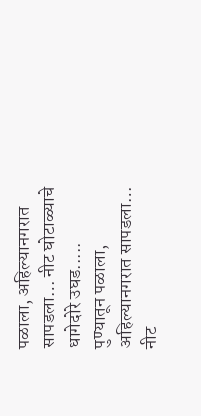पळाला, अहिल्यानगरात सापडला… नीट घोटाळ्याचे धागेदोरे उघड.....
पुण्यातून पळाला, अहिल्यानगरात सापडला… नीट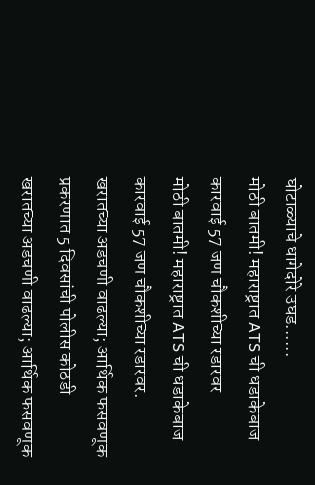घोटाळ्याचे धागेदोरे उघड......
मोठी बातमी! महाराष्ट्रात ATS ची धडाकेबाज कारवाई 57 जण चौकशीच्या रडारवर
मोठी बातमी! महाराष्ट्रात ATS ची धडाकेबाज कारवाई 57 जण चौकशीच्या रडारवर.
खरातच्या अडचणी वाढल्या; आर्थिक फसवणूक प्रकरणात 5 दिवसांची पोलीस कोठडी
खरातच्या अडचणी वाढल्या; आर्थिक फसवणूक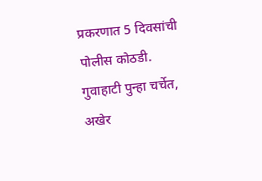प्रकरणात 5 दिवसांची पोलीस कोठडी.
गुवाहाटी पुन्हा चर्चेत, अखेर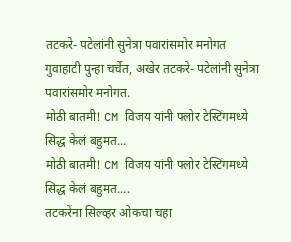तटकरे- पटेलांनी सुनेत्रा पवारांसमोर मनोगत
गुवाहाटी पुन्हा चर्चेत, अखेर तटकरे- पटेलांनी सुनेत्रा पवारांसमोर मनोगत.
मोठी बातमी! CM विजय यांनी फ्लोर टेस्टिंगमध्ये सिद्ध केलं बहुमत...
मोठी बातमी! CM विजय यांनी फ्लोर टेस्टिंगमध्ये सिद्ध केलं बहुमत....
तटकरेंना सिल्व्हर ओकचा चहा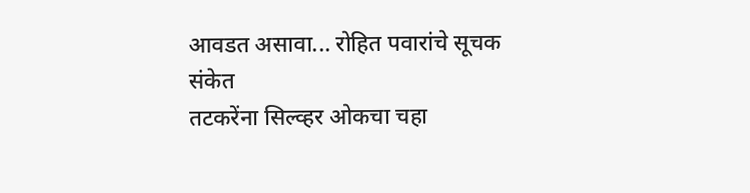आवडत असावा... रोहित पवारांचे सूचक संकेत
तटकरेंना सिल्व्हर ओकचा चहा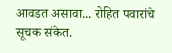आवडत असावा... रोहित पवारांचे सूचक संकेत.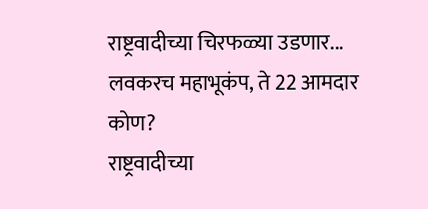राष्ट्रवादीच्या चिरफळ्या उडणार... लवकरच महाभूकंप, ते 22 आमदार कोण?
राष्ट्रवादीच्या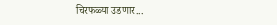चिरफळ्या उडणार...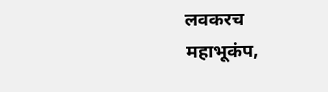लवकरच महाभूकंप,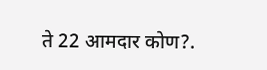ते 22 आमदार कोण?.